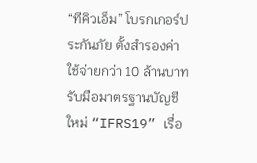“ทีคิวเอ็ม” โบรกเกอร์ประกันภัย ตั้งสำรองค่าใช้จ่ายกว่า 10 ล้านบาท รับมือมาตรฐานบัญชีใหม่ “IFRS19” เรื่อ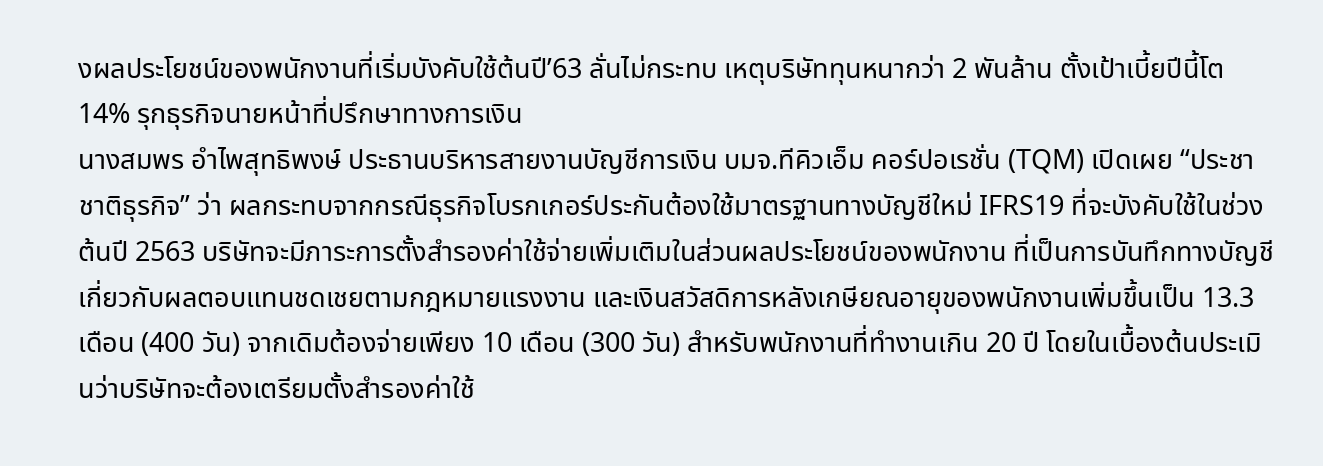งผลประโยชน์ของพนักงานที่เริ่มบังคับใช้ต้นปี’63 ลั่นไม่กระทบ เหตุบริษัททุนหนากว่า 2 พันล้าน ตั้งเป้าเบี้ยปีนี้โต 14% รุกธุรกิจนายหน้าที่ปรึกษาทางการเงิน
นางสมพร อำไพสุทธิพงษ์ ประธานบริหารสายงานบัญชีการเงิน บมจ.ทีคิวเอ็ม คอร์ปอเรชั่น (TQM) เปิดเผย “ประชาชาติธุรกิจ” ว่า ผลกระทบจากกรณีธุรกิจโบรกเกอร์ประกันต้องใช้มาตรฐานทางบัญชีใหม่ IFRS19 ที่จะบังคับใช้ในช่วงต้นปี 2563 บริษัทจะมีภาระการตั้งสำรองค่าใช้จ่ายเพิ่มเติมในส่วนผลประโยชน์ของพนักงาน ที่เป็นการบันทึกทางบัญชีเกี่ยวกับผลตอบแทนชดเชยตามกฎหมายแรงงาน และเงินสวัสดิการหลังเกษียณอายุของพนักงานเพิ่มขึ้นเป็น 13.3 เดือน (400 วัน) จากเดิมต้องจ่ายเพียง 10 เดือน (300 วัน) สำหรับพนักงานที่ทำงานเกิน 20 ปี โดยในเบื้องต้นประเมินว่าบริษัทจะต้องเตรียมตั้งสำรองค่าใช้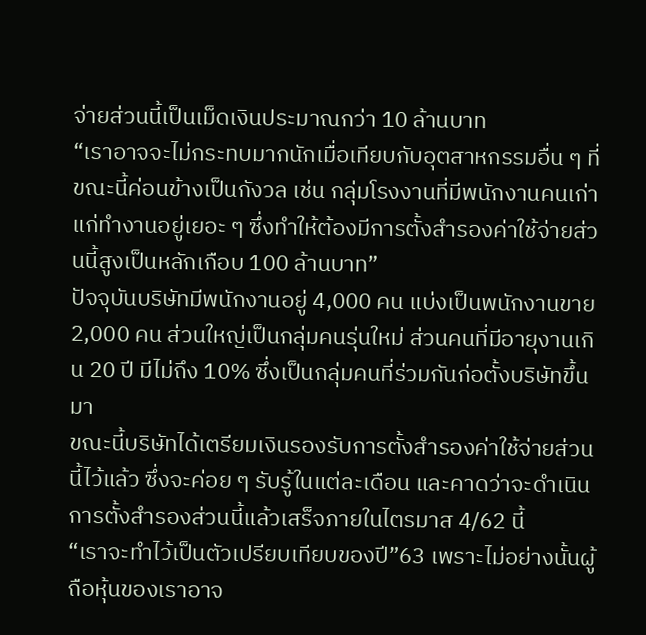จ่ายส่วนนี้เป็นเม็ดเงินประมาณกว่า 10 ล้านบาท
“เราอาจจะไม่กระทบมากนักเมื่อเทียบกับอุตสาหกรรมอื่น ๆ ที่ขณะนี้ค่อนข้างเป็นกังวล เช่น กลุ่มโรงงานที่มีพนักงานคนเก่าแก่ทำงานอยู่เยอะ ๆ ซึ่งทำให้ต้องมีการตั้งสำรองค่าใช้จ่ายส่วนนี้สูงเป็นหลักเกือบ 100 ล้านบาท”
ปัจจุบันบริษัทมีพนักงานอยู่ 4,000 คน แบ่งเป็นพนักงานขาย 2,000 คน ส่วนใหญ่เป็นกลุ่มคนรุ่นใหม่ ส่วนคนที่มีอายุงานเกิน 20 ปี มีไม่ถึง 10% ซึ่งเป็นกลุ่มคนที่ร่วมกันก่อตั้งบริษัทขึ้นมา
ขณะนี้บริษัทได้เตรียมเงินรองรับการตั้งสำรองค่าใช้จ่ายส่วนนี้ไว้แล้ว ซึ่งจะค่อย ๆ รับรู้ในแต่ละเดือน และคาดว่าจะดำเนินการตั้งสำรองส่วนนี้แล้วเสร็จภายในไตรมาส 4/62 นี้
“เราจะทำไว้เป็นตัวเปรียบเทียบของปี”63 เพราะไม่อย่างนั้นผู้ถือหุ้นของเราอาจ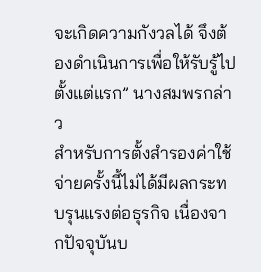จะเกิดความกังวลได้ จึงต้องดำเนินการเพื่อให้รับรู้ไปตั้งแต่แรก” นางสมพรกล่าว
สำหรับการตั้งสำรองค่าใช้จ่ายครั้งนี้ไม่ได้มีผลกระทบรุนแรงต่อธุรกิจ เนื่องจากปัจจุบันบ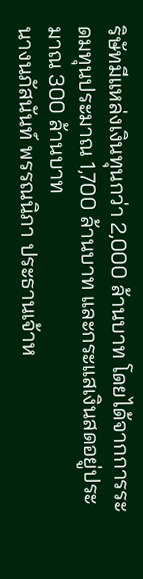ริษัทมีแหล่งเงินทุนกว่า 2,000 ล้านบาท โดยได้จากการระดมทุนประมาณ 1,700 ล้านบาท และกระแสเงินสดอยู่ประมาณ 300 ล้านบาท
นางนภัสนันท์ พรรณนิภา ประธานเจ้าห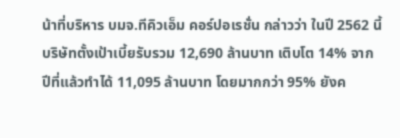น้าที่บริหาร บมจ.ทีคิวเอ็ม คอร์ปอเรชั่น กล่าวว่า ในปี 2562 นี้บริษัทตั้งเป้าเบี้ยรับรวม 12,690 ล้านบาท เติบโต 14% จากปีที่แล้วทำได้ 11,095 ล้านบาท โดยมากกว่า 95% ยังค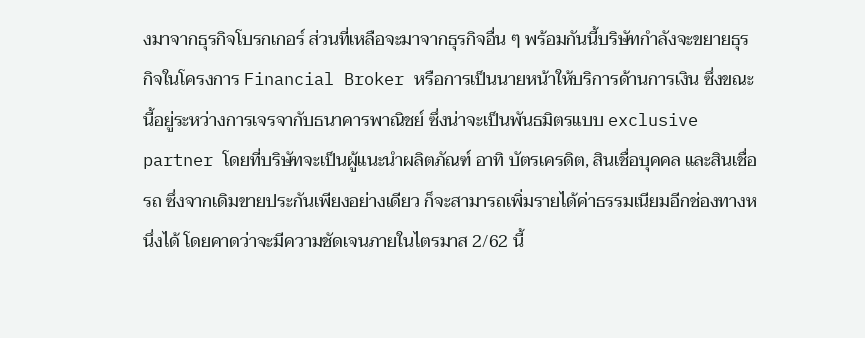งมาจากธุรกิจโบรกเกอร์ ส่วนที่เหลือจะมาจากธุรกิจอื่น ๆ พร้อมกันนี้บริษัทกำลังจะขยายธุรกิจในโครงการ Financial Broker หรือการเป็นนายหน้าให้บริการด้านการเงิน ซึ่งขณะนี้อยู่ระหว่างการเจรจากับธนาคารพาณิชย์ ซึ่งน่าจะเป็นพันธมิตรแบบ exclusive partner โดยที่บริษัทจะเป็นผู้แนะนำผลิตภัณฑ์ อาทิ บัตรเครดิต, สินเชื่อบุคคล และสินเชื่อรถ ซึ่งจากเดิมขายประกันเพียงอย่างเดียว ก็จะสามารถเพิ่มรายได้ค่าธรรมเนียมอีกช่องทางหนึ่งได้ โดยคาดว่าจะมีความชัดเจนภายในไตรมาส 2/62 นี้